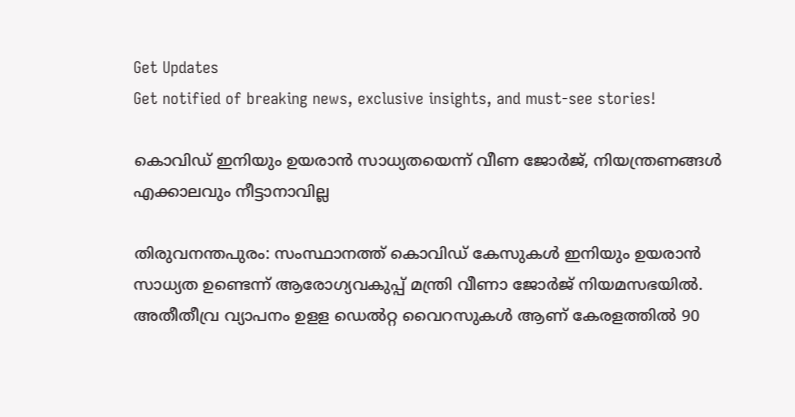Get Updates
Get notified of breaking news, exclusive insights, and must-see stories!

കൊവിഡ് ഇനിയും ഉയരാന്‍ സാധ്യതയെന്ന് വീണ ജോർജ്, നിയന്ത്രണങ്ങള്‍ എക്കാലവും നീട്ടാനാവില്ല

തിരുവനന്തപുരം: സംസ്ഥാനത്ത് കൊവിഡ് കേസുകള്‍ ഇനിയും ഉയരാന്‍ സാധ്യത ഉണ്ടെന്ന് ആരോഗ്യവകുപ്പ് മന്ത്രി വീണാ ജോര്‍ജ് നിയമസഭയില്‍. അതീതീവ്ര വ്യാപനം ഉളള ഡെല്‍റ്റ വൈറസുകള്‍ ആണ് കേരളത്തില്‍ 90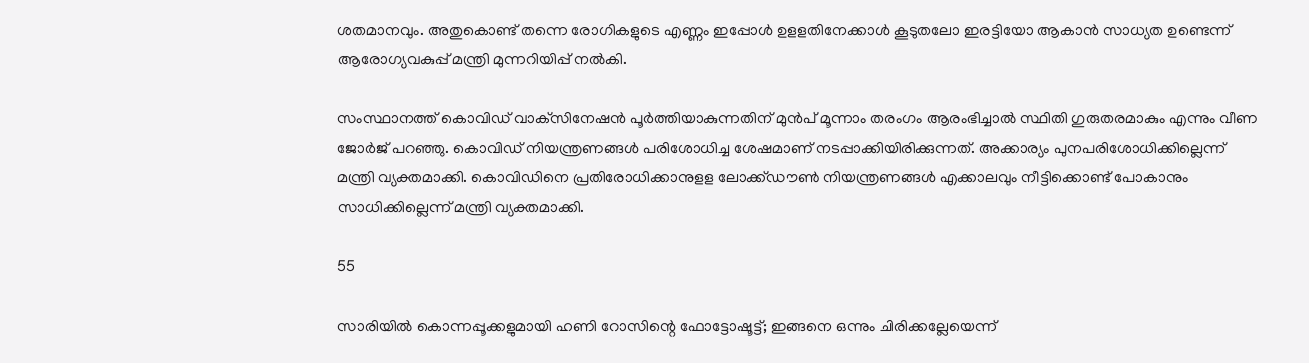ശതമാനവും. അതുകൊണ്ട് തന്നെ രോഗികളുടെ എണ്ണം ഇപ്പോള്‍ ഉളളതിനേക്കാള്‍ കൂടുതലോ ഇരട്ടിയോ ആകാന്‍ സാധ്യത ഉണ്ടെന്ന് ആരോഗ്യവകുപ്പ് മന്ത്രി മുന്നറിയിപ്പ് നല്‍കി.

സംസ്ഥാനത്ത് കൊവിഡ് വാക്‌സിനേഷന്‍ പൂര്‍ത്തിയാകുന്നതിന് മുന്‍പ് മൂന്നാം തരംഗം ആരംഭിച്ചാല്‍ സ്ഥിതി ഗുരുതരമാകും എന്നും വീണ ജോര്‍ജ് പറഞ്ഞു. കൊവിഡ് നിയന്ത്രണങ്ങള്‍ പരിശോധിച്ച ശേഷമാണ് നടപ്പാക്കിയിരിക്കുന്നത്. അക്കാര്യം പുനപരിശോധിക്കില്ലെന്ന് മന്ത്രി വ്യക്തമാക്കി. കൊവിഡിനെ പ്രതിരോധിക്കാനുളള ലോക്ക്ഡൗണ്‍ നിയന്ത്രണങ്ങള്‍ എക്കാലവും നീട്ടിക്കൊണ്ട് പോകാനും സാധിക്കില്ലെന്ന് മന്ത്രി വ്യക്തമാക്കി.

55

സാരിയില്‍ കൊന്നപ്പൂക്കളുമായി ഹണി റോസിന്റെ ഫോട്ടോഷൂട്ട്; ഇങ്ങനെ ഒന്നും ചിരിക്കല്ലേയെന്ന്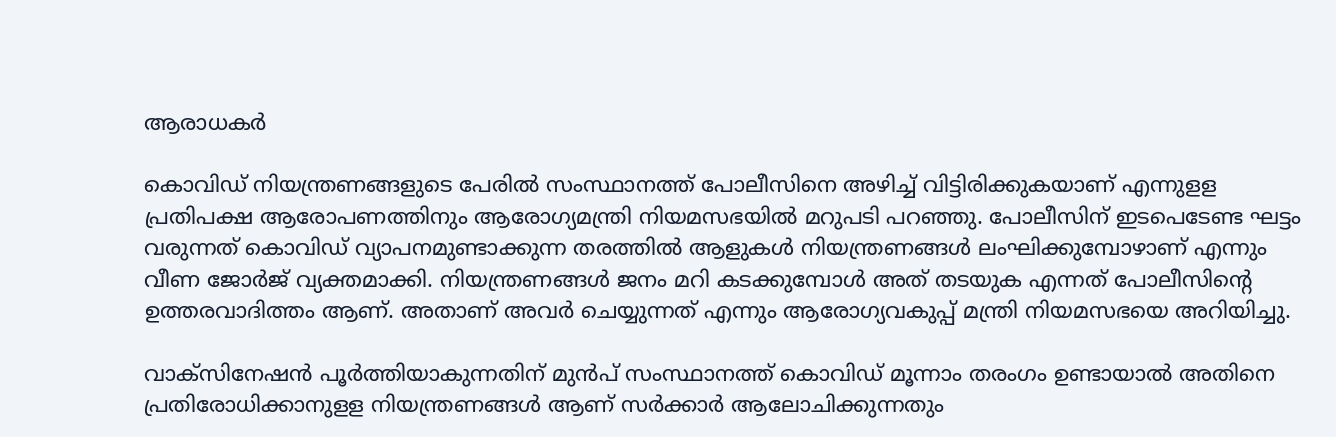ആരാധകര്‍

കൊവിഡ് നിയന്ത്രണങ്ങളുടെ പേരില്‍ സംസ്ഥാനത്ത് പോലീസിനെ അഴിച്ച് വിട്ടിരിക്കുകയാണ് എന്നുളള പ്രതിപക്ഷ ആരോപണത്തിനും ആരോഗ്യമന്ത്രി നിയമസഭയില്‍ മറുപടി പറഞ്ഞു. പോലീസിന് ഇടപെടേണ്ട ഘട്ടം വരുന്നത് കൊവിഡ് വ്യാപനമുണ്ടാക്കുന്ന തരത്തില്‍ ആളുകള്‍ നിയന്ത്രണങ്ങള്‍ ലംഘിക്കുമ്പോഴാണ് എന്നും വീണ ജോര്‍ജ് വ്യക്തമാക്കി. നിയന്ത്രണങ്ങള്‍ ജനം മറി കടക്കുമ്പോള്‍ അത് തടയുക എന്നത് പോലീസിന്റെ ഉത്തരവാദിത്തം ആണ്. അതാണ് അവര്‍ ചെയ്യുന്നത് എന്നും ആരോഗ്യവകുപ്പ് മന്ത്രി നിയമസഭയെ അറിയിച്ചു.

വാക്‌സിനേഷന്‍ പൂര്‍ത്തിയാകുന്നതിന് മുന്‍പ് സംസ്ഥാനത്ത് കൊവിഡ് മൂന്നാം തരംഗം ഉണ്ടായാല്‍ അതിനെ പ്രതിരോധിക്കാനുളള നിയന്ത്രണങ്ങള്‍ ആണ് സര്‍ക്കാര്‍ ആലോചിക്കുന്നതും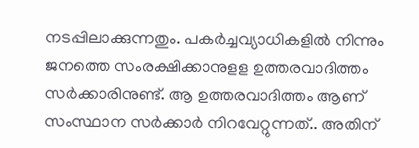നടപ്പിലാക്കുന്നതും. പകര്‍ച്ചവ്യാധികളില്‍ നിന്നും ജനത്തെ സംരക്ഷിക്കാനുളള ഉത്തരവാദിത്തം സര്‍ക്കാരിനുണ്ട്. ആ ഉത്തരവാദിത്തം ആണ് സംസ്ഥാന സര്‍ക്കാര്‍ നിറവേറ്റുന്നത്.. അതിന്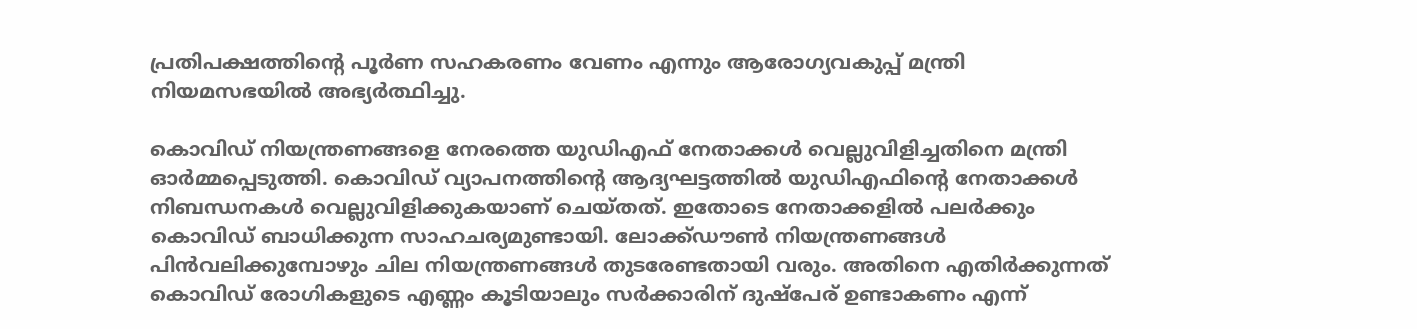പ്രതിപക്ഷത്തിന്റെ പൂര്‍ണ സഹകരണം വേണം എന്നും ആരോഗ്യവകുപ്പ് മന്ത്രി നിയമസഭയില്‍ അഭ്യര്‍ത്ഥിച്ചു.

കൊവിഡ് നിയന്ത്രണങ്ങളെ നേരത്തെ യുഡിഎഫ് നേതാക്കള്‍ വെല്ലുവിളിച്ചതിനെ മന്ത്രി ഓര്‍മ്മപ്പെടുത്തി. കൊവിഡ് വ്യാപനത്തിന്റെ ആദ്യഘട്ടത്തില്‍ യുഡിഎഫിന്റെ നേതാക്കള്‍ നിബന്ധനകള്‍ വെല്ലുവിളിക്കുകയാണ് ചെയ്തത്. ഇതോടെ നേതാക്കളില്‍ പലര്‍ക്കും കൊവിഡ് ബാധിക്കുന്ന സാഹചര്യമുണ്ടായി. ലോക്ക്ഡൗണ്‍ നിയന്ത്രണങ്ങള്‍ പിന്‍വലിക്കുമ്പോഴും ചില നിയന്ത്രണങ്ങള്‍ തുടരേണ്ടതായി വരും. അതിനെ എതിര്‍ക്കുന്നത് കൊവിഡ് രോഗികളുടെ എണ്ണം കൂടിയാലും സര്‍ക്കാരിന് ദുഷ്‌പേര് ഉണ്ടാകണം എന്ന്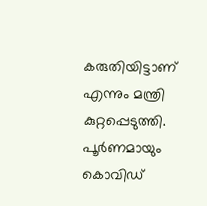കരുതിയിട്ടാണ് എന്നും മന്ത്രി കുറ്റപ്പെടുത്തി. പൂര്‍ണമായും കൊവിഡ്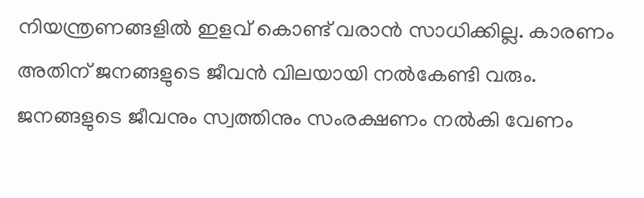നിയന്ത്രണങ്ങളില്‍ ഇളവ് കൊണ്ട് വരാന്‍ സാധിക്കില്ല. കാരണം അതിന് ജനങ്ങളുടെ ജീവന്‍ വിലയായി നല്‍കേണ്ടി വരും. ജനങ്ങളുടെ ജീവനും സ്വത്തിനും സംരക്ഷണം നല്‍കി വേണം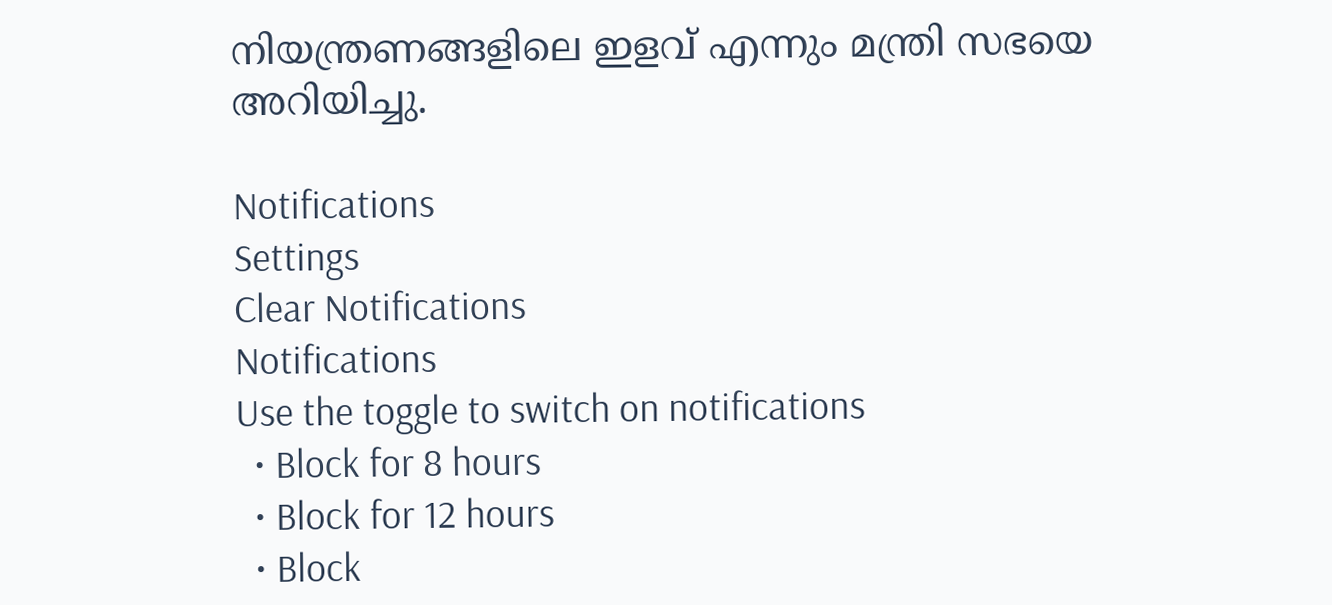നിയന്ത്രണങ്ങളിലെ ഇളവ് എന്നും മന്ത്രി സഭയെ അറിയിച്ചു.

Notifications
Settings
Clear Notifications
Notifications
Use the toggle to switch on notifications
  • Block for 8 hours
  • Block for 12 hours
  • Block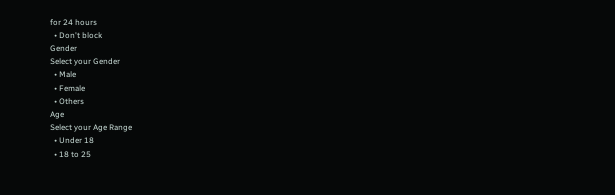for 24 hours
  • Don't block
Gender
Select your Gender
  • Male
  • Female
  • Others
Age
Select your Age Range
  • Under 18
  • 18 to 25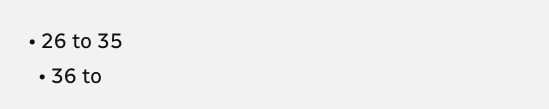• 26 to 35
  • 36 to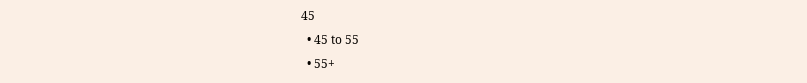45
  • 45 to 55
  • 55+